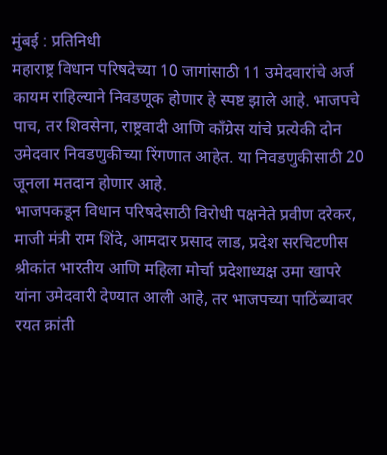मुंबई : प्रतिनिधी
महाराष्ट्र विधान परिषदेच्या 10 जागांसाठी 11 उमेदवारांचे अर्ज कायम राहिल्याने निवडणूक होणार हे स्पष्ट झाले आहे. भाजपचे पाच, तर शिवसेना, राष्ट्रवादी आणि काँग्रेस यांचे प्रत्येकी दोन उमेदवार निवडणुकीच्या रिंगणात आहेत. या निवडणुकीसाठी 20 जूनला मतदान होणार आहे.
भाजपकडून विधान परिषदेसाठी विरोधी पक्षनेते प्रवीण दरेकर, माजी मंत्री राम शिंदे, आमदार प्रसाद लाड, प्रदेश सरचिटणीस श्रीकांत भारतीय आणि महिला मोर्चा प्रदेशाध्यक्ष उमा खापरे यांना उमेदवारी देण्यात आली आहे, तर भाजपच्या पाठिंब्यावर रयत क्रांती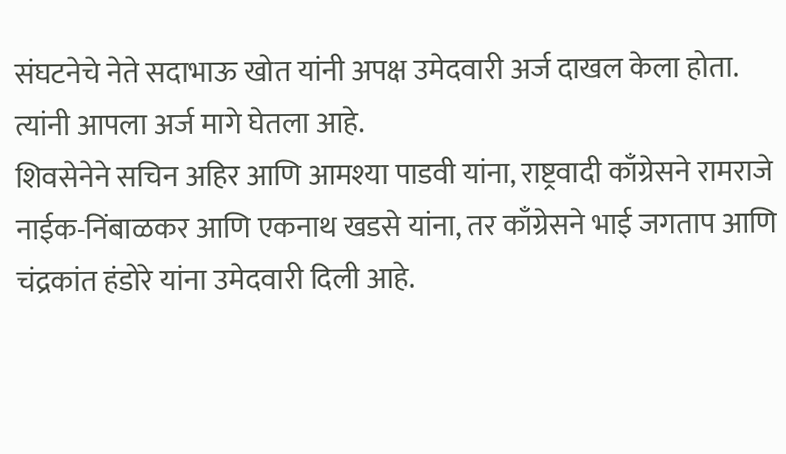संघटनेचे नेते सदाभाऊ खोत यांनी अपक्ष उमेदवारी अर्ज दाखल केला होता. त्यांनी आपला अर्ज मागे घेतला आहे.
शिवसेनेने सचिन अहिर आणि आमश्या पाडवी यांना, राष्ट्रवादी काँग्रेसने रामराजे नाईक-निंबाळकर आणि एकनाथ खडसे यांना, तर काँग्रेसने भाई जगताप आणि चंद्रकांत हंडोरे यांना उमेदवारी दिली आहे.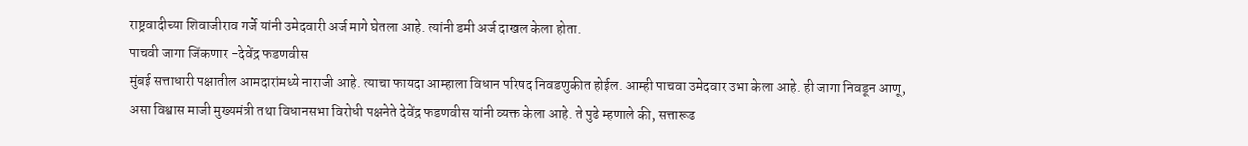राष्ट्रवादीच्या शिवाजीराव गर्जे यांनी उमेदवारी अर्ज मागे घेतला आहे. त्यांनी डमी अर्ज दाखल केला होता.
पाचवी जागा जिंकणार -देवेंद्र फडणवीस
मुंबई सत्ताधारी पक्षातील आमदारांमध्ये नाराजी आहे. त्याचा फायदा आम्हाला विधान परिषद निवडणुकीत होईल. आम्ही पाचवा उमेदवार उभा केला आहे. ही जागा निवडून आणू, असा विश्वास माजी मुख्यमंत्री तथा विधानसभा विरोधी पक्षनेते देवेंद्र फडणवीस यांनी व्यक्त केला आहे. ते पुढे म्हणाले की, सत्तारूढ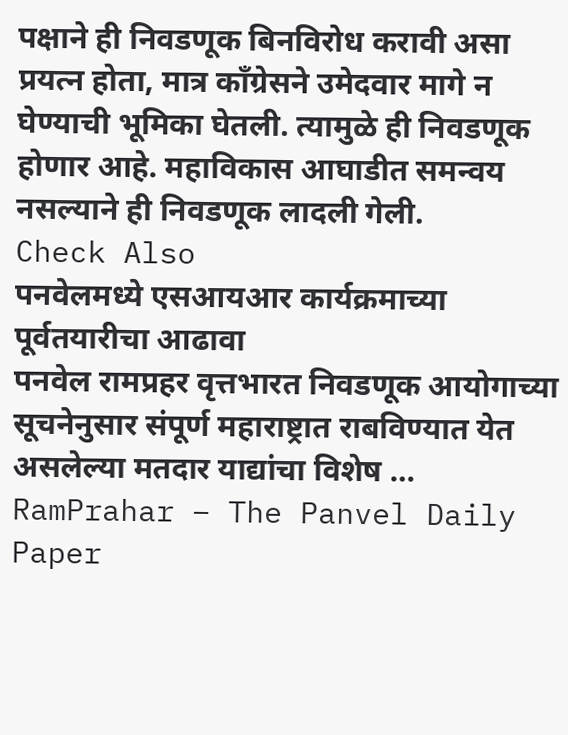पक्षाने ही निवडणूक बिनविरोध करावी असा प्रयत्न होता, मात्र काँग्रेसने उमेदवार मागे न घेण्याची भूमिका घेतली. त्यामुळे ही निवडणूक होणार आहे. महाविकास आघाडीत समन्वय नसल्याने ही निवडणूक लादली गेली.
Check Also
पनवेलमध्ये एसआयआर कार्यक्रमाच्या पूर्वतयारीचा आढावा
पनवेल रामप्रहर वृत्तभारत निवडणूक आयोगाच्या सूचनेनुसार संपूर्ण महाराष्ट्रात राबविण्यात येत असलेल्या मतदार याद्यांचा विशेष …
RamPrahar – The Panvel Daily Paper